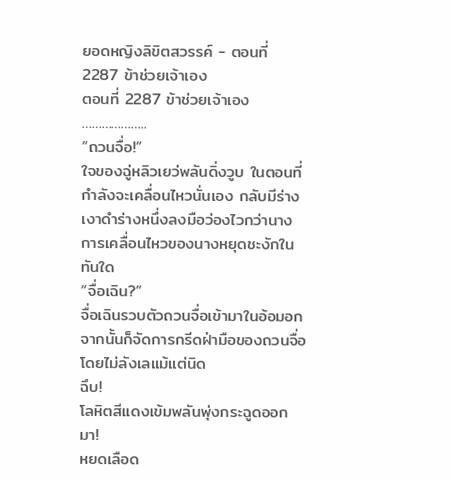ยอดหญิงลิขิตสวรรค์ - ตอนที่ 2287 ข้าช่วยเจ้าเอง
ตอนที่ 2287 ข้าช่วยเจ้าเอง
………………..
“ถวนจื่อ!”
ใจของฉู่หลิวเยว่พลันดิ่งวูบ ในตอนที่กำลังจะเคลื่อนไหวนั่นเอง กลับมีร่างเงาดำร่างหนึ่งลงมือว่องไวกว่านาง
การเคลื่อนไหวของนางหยุดชะงักในทันใด
“จื่อเฉิน?”
จื่อเฉินรวบตัวถวนจื่อเข้ามาในอ้อมอก จากนั้นก็จัดการกรีดฝ่ามือของถวนจื่อโดยไม่ลังเลแม้แต่นิด
ฉึบ!
โลหิตสีแดงเข้มพลันพุ่งกระฉูดออกมา!
หยดเลือด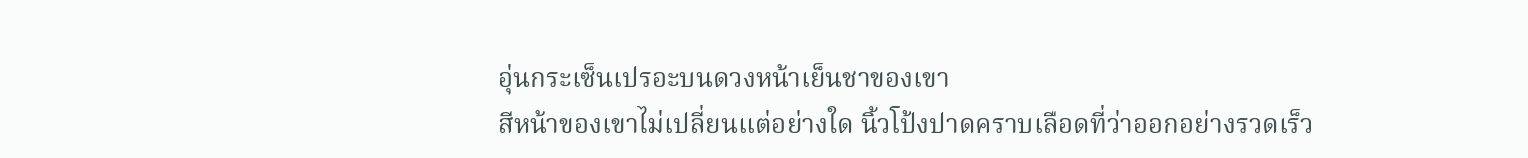อุ่นกระเซ็นเปรอะบนดวงหน้าเย็นชาของเขา
สีหน้าของเขาไม่เปลี่ยนแต่อย่างใด นิ้วโป้งปาดคราบเลือดที่ว่าออกอย่างรวดเร็ว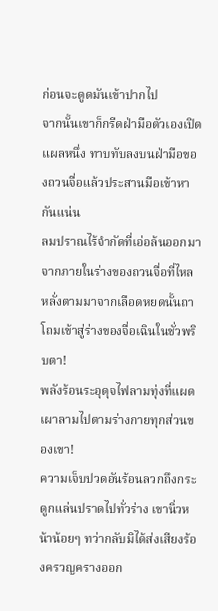ก่อนจะดูดมันเข้าปากไป
จากนั้นเขาก็กรีดฝ่ามือตัวเองเปิดแผลหนึ่ง ทาบทับลงบนฝ่ามือของถวนจื่อแล้วประสานมือเข้าหากันแน่น
ลมปราณไร้จำกัดที่เอ่อล้นออกมาจากภายในร่างของถวนจื่อที่ไหลหลั่งตามมาจากเลือดหยดนั้นถาโถมเข้าสู่ร่างของจื่อเฉินในชั่วพริบตา!
พลังร้อนระอุดุจไฟลามทุ่งที่แผดเผาลามไปตามร่างกายทุกส่วนของเขา!
ความเจ็บปวดอันร้อนลวกถึงกระดูกแล่นปราดไปทั่วร่าง เขานิ่วหน้าน้อยๆ ทว่ากลับมิได้ส่งเสียงร้องครวญครางออก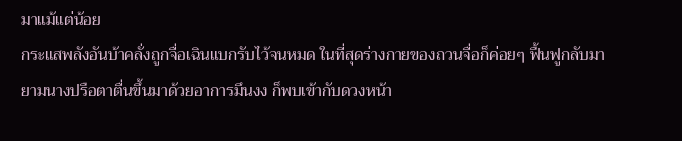มาแม้แต่น้อย
กระแสพลังอันบ้าคลั่งถูกจื่อเฉินแบกรับไว้จนหมด ในที่สุดร่างกายของถวนจื่อก็ค่อยๆ ฟื้นฟูกลับมา
ยามนางปรือตาตื่นขึ้นมาด้วยอาการมึนงง ก็พบเข้ากับดวงหน้า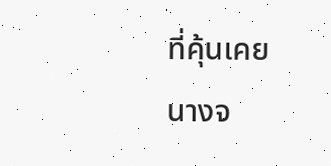ที่คุ้นเคย
นางจ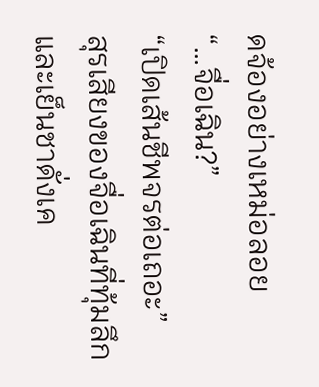ดจ้องอย่างเหม่อลอย
“…จื่อเฉิน?”
“เปิดเส้นชีพจรต่อเถอะ”
สุรเสียงของจื่อเฉินที่ทุ้มลึกและเย็นชาดั่งเค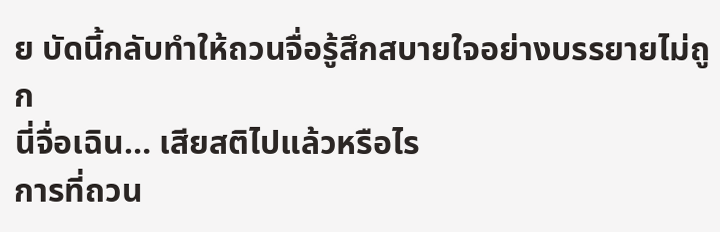ย บัดนี้กลับทำให้ถวนจื่อรู้สึกสบายใจอย่างบรรยายไม่ถูก
นี่จื่อเฉิน… เสียสติไปแล้วหรือไร
การที่ถวน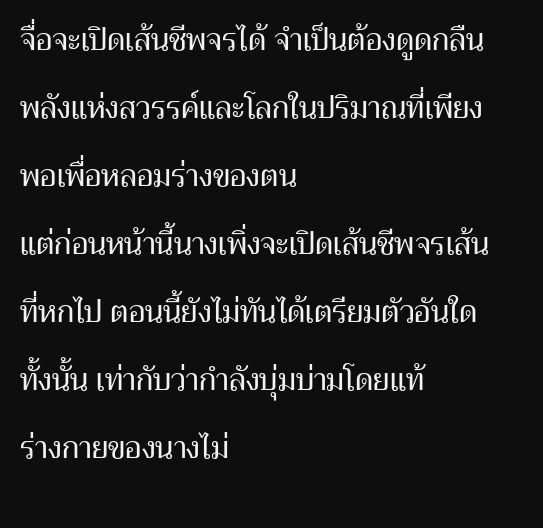จื่อจะเปิดเส้นชีพจรได้ จำเป็นต้องดูดกลืนพลังแห่งสวรรค์และโลกในปริมาณที่เพียงพอเพื่อหลอมร่างของตน
แต่ก่อนหน้านี้นางเพิ่งจะเปิดเส้นชีพจรเส้นที่หกไป ตอนนี้ยังไม่ทันได้เตรียมตัวอันใดทั้งนั้น เท่ากับว่ากำลังบุ่มบ่ามโดยแท้
ร่างกายของนางไม่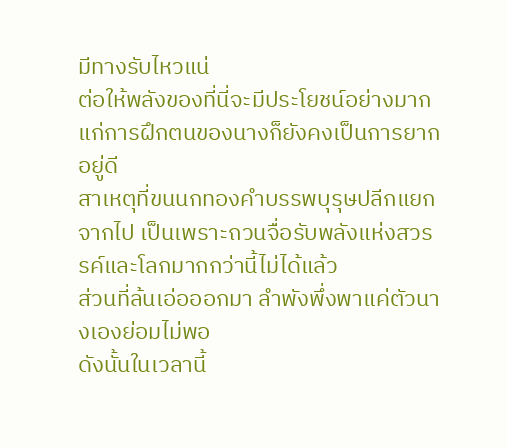มีทางรับไหวแน่
ต่อให้พลังของที่นี่จะมีประโยชน์อย่างมากแก่การฝึกตนของนางก็ยังคงเป็นการยากอยู่ดี
สาเหตุที่ขนนกทองคำบรรพบุรุษปลีกแยกจากไป เป็นเพราะถวนจื่อรับพลังแห่งสวรรค์และโลกมากกว่านี้ไม่ได้แล้ว
ส่วนที่ล้นเอ่อออกมา ลำพังพึ่งพาแค่ตัวนางเองย่อมไม่พอ
ดังนั้นในเวลานี้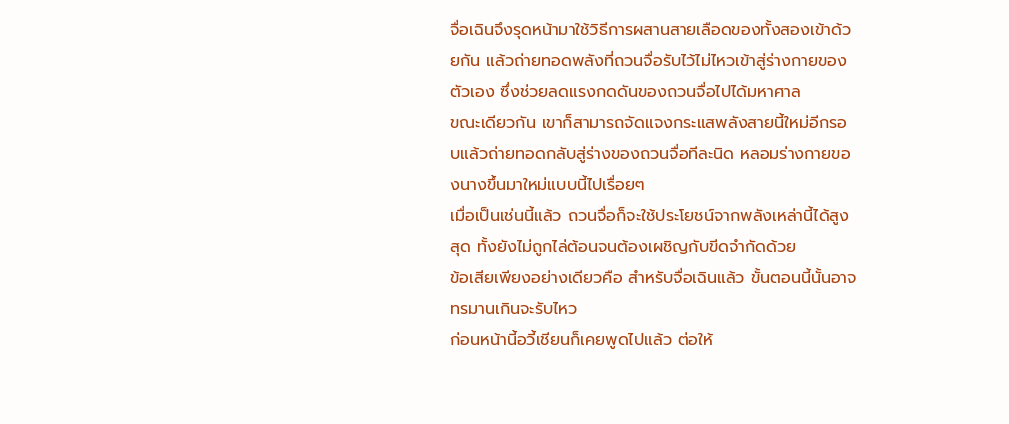จื่อเฉินจึงรุดหน้ามาใช้วิธีการผสานสายเลือดของทั้งสองเข้าด้วยกัน แล้วถ่ายทอดพลังที่ถวนจื่อรับไว้ไม่ไหวเข้าสู่ร่างกายของตัวเอง ซึ่งช่วยลดแรงกดดันของถวนจื่อไปได้มหาศาล
ขณะเดียวกัน เขาก็สามารถจัดแจงกระแสพลังสายนี้ใหม่อีกรอบแล้วถ่ายทอดกลับสู่ร่างของถวนจื่อทีละนิด หลอมร่างกายของนางขึ้นมาใหม่แบบนี้ไปเรื่อยๆ
เมื่อเป็นเช่นนี้แล้ว ถวนจื่อก็จะใช้ประโยชน์จากพลังเหล่านี้ได้สูงสุด ทั้งยังไม่ถูกไล่ต้อนจนต้องเผชิญกับขีดจำกัดด้วย
ข้อเสียเพียงอย่างเดียวคือ สำหรับจื่อเฉินแล้ว ขั้นตอนนี้นั้นอาจทรมานเกินจะรับไหว
ก่อนหน้านี้อวี้เชียนก็เคยพูดไปแล้ว ต่อให้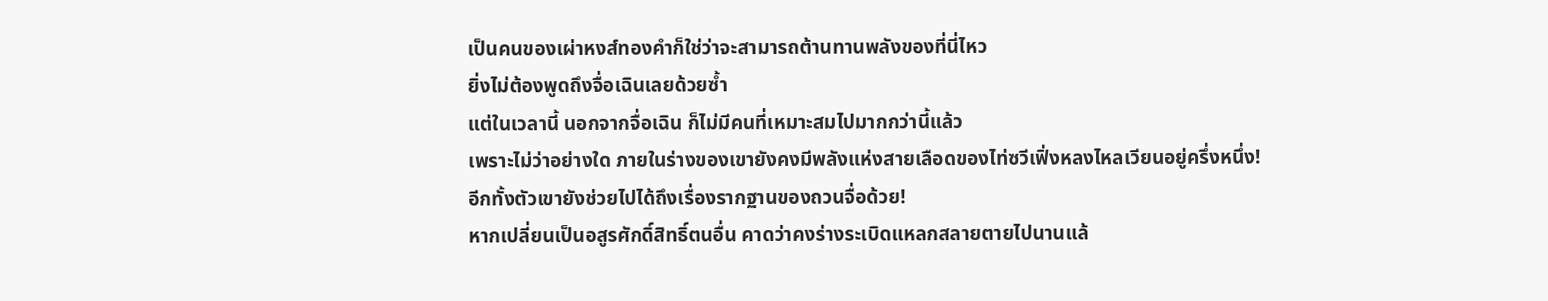เป็นคนของเผ่าหงส์ทองคำก็ใช่ว่าจะสามารถต้านทานพลังของที่นี่ไหว
ยิ่งไม่ต้องพูดถึงจื่อเฉินเลยด้วยซ้ำ
แต่ในเวลานี้ นอกจากจื่อเฉิน ก็ไม่มีคนที่เหมาะสมไปมากกว่านี้แล้ว
เพราะไม่ว่าอย่างใด ภายในร่างของเขายังคงมีพลังแห่งสายเลือดของไท่ซวีเฟิ่งหลงไหลเวียนอยู่ครึ่งหนึ่ง!
อีกทั้งตัวเขายังช่วยไปได้ถึงเรื่องรากฐานของถวนจื่อด้วย!
หากเปลี่ยนเป็นอสูรศักดิ์สิทธิ์ตนอื่น คาดว่าคงร่างระเบิดแหลกสลายตายไปนานแล้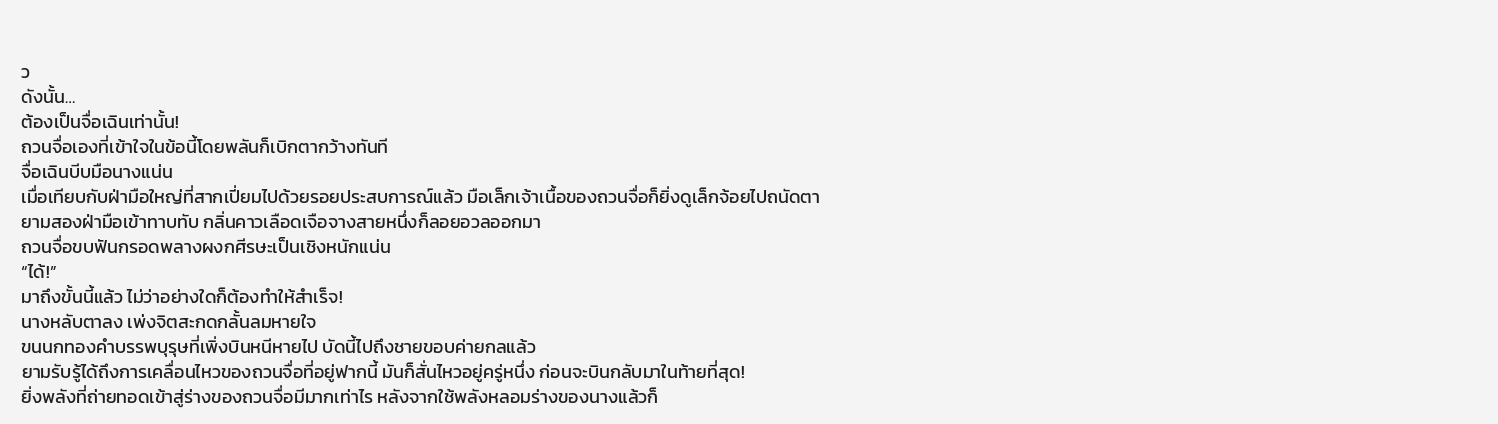ว
ดังนั้น…
ต้องเป็นจื่อเฉินเท่านั้น!
ถวนจื่อเองที่เข้าใจในข้อนี้โดยพลันก็เบิกตากว้างทันที
จื่อเฉินบีบมือนางแน่น
เมื่อเทียบกับฝ่ามือใหญ่ที่สากเปี่ยมไปด้วยรอยประสบการณ์แล้ว มือเล็กเจ้าเนื้อของถวนจื่อก็ยิ่งดูเล็กจ้อยไปถนัดตา
ยามสองฝ่ามือเข้าทาบทับ กลิ่นคาวเลือดเจือจางสายหนึ่งก็ลอยอวลออกมา
ถวนจื่อขบฟันกรอดพลางผงกศีรษะเป็นเชิงหนักแน่น
“ได้!”
มาถึงขั้นนี้แล้ว ไม่ว่าอย่างใดก็ต้องทำให้สำเร็จ!
นางหลับตาลง เพ่งจิตสะกดกลั้นลมหายใจ
ขนนกทองคำบรรพบุรุษที่เพิ่งบินหนีหายไป บัดนี้ไปถึงชายขอบค่ายกลแล้ว
ยามรับรู้ได้ถึงการเคลื่อนไหวของถวนจื่อที่อยู่ฟากนี้ มันก็สั่นไหวอยู่ครู่หนึ่ง ก่อนจะบินกลับมาในท้ายที่สุด!
ยิ่งพลังที่ถ่ายทอดเข้าสู่ร่างของถวนจื่อมีมากเท่าไร หลังจากใช้พลังหลอมร่างของนางแล้วก็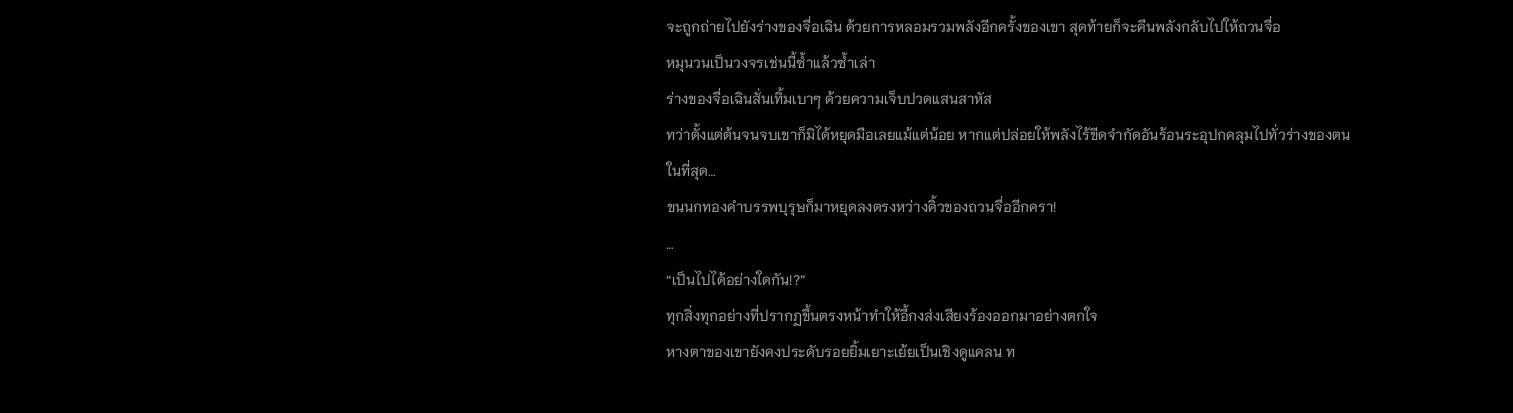จะถูกถ่ายไปยังร่างของจื่อเฉิน ด้วยการหลอมรวมพลังอีกครั้งของเขา สุดท้ายก็จะคืนพลังกลับไปให้ถวนจื่อ
หมุนวนเป็นวงจรเช่นนี้ซ้ำแล้วซ้ำเล่า
ร่างของจื่อเฉินสั่นเทิ้มเบาๆ ด้วยความเจ็บปวดแสนสาหัส
ทว่าตั้งแต่ต้นจนจบเขาก็มิได้หยุดมือเลยแม้แต่น้อย หากแต่ปล่อยให้พลังไร้ขีดจำกัดอันร้อนระอุปกคลุมไปทั่วร่างของตน
ในที่สุด…
ขนนกทองคำบรรพบุรุษก็มาหยุดลงตรงหว่างคิ้วของถวนจื่ออีกครา!
…
“เป็นไปได้อย่างใดกัน!?”
ทุกสิ่งทุกอย่างที่ปรากฏขึ้นตรงหน้าทำให้อี้กงส่งเสียงร้องออกมาอย่างตกใจ
หางตาของเขายังคงประดับรอยยิ้มเยาะเย้ยเป็นเชิงดูแคลน ท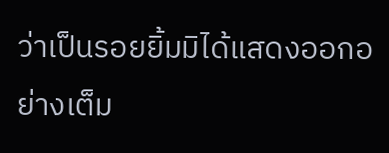ว่าเป็นรอยยิ้มมิได้แสดงออกอย่างเต็ม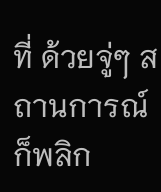ที่ ด้วยจู่ๆ สถานการณ์ก็พลิก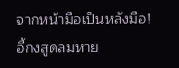จากหน้ามือเป็นหลังมือ!
อี้กงสูดลมหาย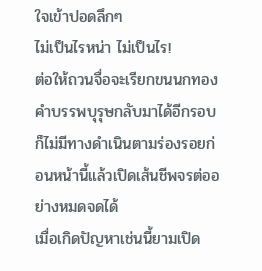ใจเข้าปอดลึกๆ
ไม่เป็นไรหน่า ไม่เป็นไร!
ต่อให้ถวนจื่อจะเรียกขนนกทองคำบรรพบุรุษกลับมาได้อีกรอบ ก็ไม่มีทางดำเนินตามร่องรอยก่อนหน้านี้แล้วเปิดเส้นชีพจรต่ออย่างหมดจดได้
เมื่อเกิดปัญหาเช่นนี้ยามเปิด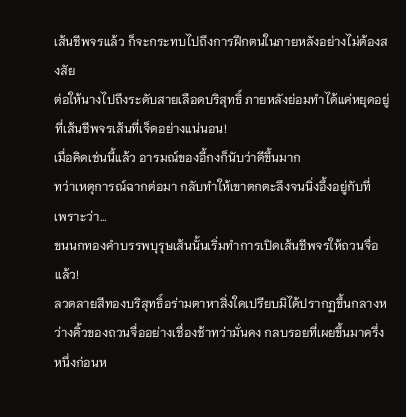เส้นชีพจรแล้ว ก็จะกระทบไปถึงการฝึกตนในภายหลังอย่างไม่ต้องสงสัย
ต่อให้นางไปถึงระดับสายเลือดบริสุทธิ์ ภายหลังย่อมทำได้แค่หยุดอยู่ที่เส้นชีพจรเส้นที่เจ็ดอย่างแน่นอน!
เมื่อคิดเช่นนี้แล้ว อารมณ์ของอี้กงก็นับว่าดีขึ้นมาก
ทว่าเหตุการณ์ฉากต่อมา กลับทำให้เขาตกตะลึงจนนิ่งอึ้งอยู่กับที่
เพราะว่า…
ขนนกทองคำบรรพบุรุษเส้นนั้นเริ่มทำการเปิดเส้นชีพจรให้ถวนจื่อแล้ว!
ลวดลายสีทองบริสุทธิ์อร่ามตาหาสิ่งใดเปรียบมิได้ปรากฏขึ้นกลางหว่างคิ้วของถวนจื่ออย่างเชื่องช้าทว่ามั่นคง กลบรอยที่เผยขึ้นมาครึ่งหนึ่งก่อนห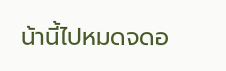น้านี้ไปหมดจดอ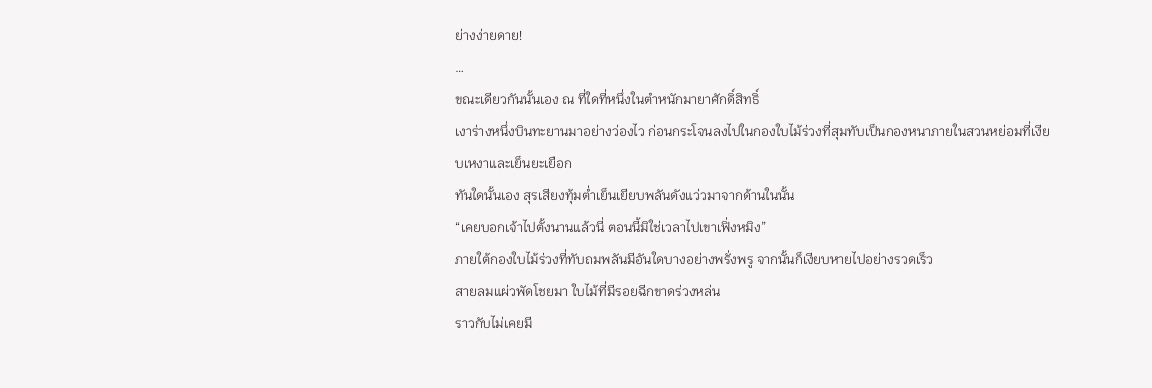ย่างง่ายดาย!
…
ขณะเดียวกันนั้นเอง ณ ที่ใดที่หนึ่งในตำหนักมายาศักดิ์สิทธิ์
เงาร่างหนึ่งบินทะยานมาอย่างว่องไว ก่อนกระโจนลงไปในกองใบไม้ร่วงที่สุมทับเป็นกองหนาภายในสวนหย่อมที่เงียบเหงาและเย็นยะเยือก
ทันใดนั้นเอง สุรเสียงทุ้มต่ำเย็นเยียบพลันดังแว่วมาจากด้านในนั้น
“เคยบอกเจ้าไปตั้งนานแล้วนี่ ตอนนี้มิใช่เวลาไปเขาเฟิ่งหมิง”
ภายใต้กองใบไม้ร่วงที่ทับถมพลันมีอันใดบางอย่างพรั่งพรู จากนั้นก็เงียบหายไปอย่างรวดเร็ว
สายลมแผ่วพัดโชยมา ใบไม้ที่มีรอยฉีกขาดร่วงหล่น
ราวกับไม่เคยมี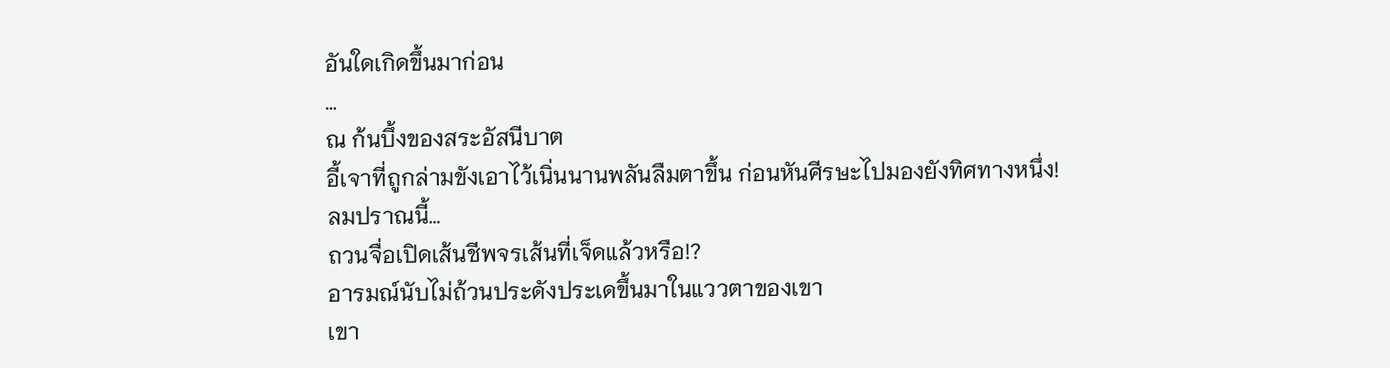อันใดเกิดขึ้นมาก่อน
…
ณ ก้นบึ้งของสระอัสนีบาต
อี้เจาที่ถูกล่ามขังเอาไว้เนิ่นนานพลันลืมตาขึ้น ก่อนหันศีรษะไปมองยังทิศทางหนึ่ง!
ลมปราณนี้…
ถวนจื่อเปิดเส้นชีพจรเส้นที่เจ็ดแล้วหรือ!?
อารมณ์นับไม่ถ้วนประดังประเดขึ้นมาในแววตาของเขา
เขา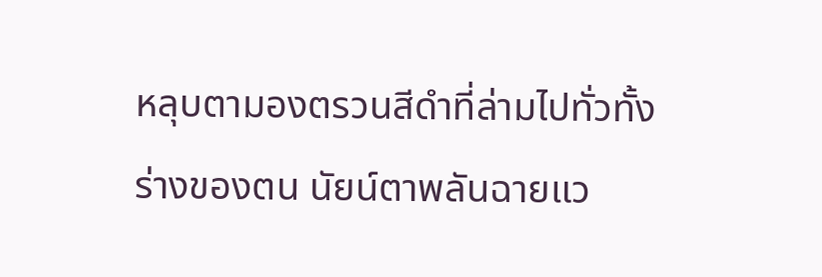หลุบตามองตรวนสีดำที่ล่ามไปทั่วทั้งร่างของตน นัยน์ตาพลันฉายแว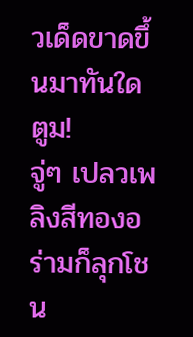วเด็ดขาดขึ้นมาทันใด
ตูม!
จู่ๆ เปลวเพลิงสีทองอร่ามก็ลุกโชน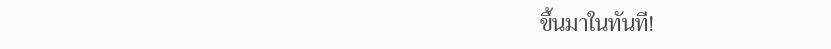ขึ้นมาในทันที!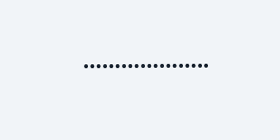………………..